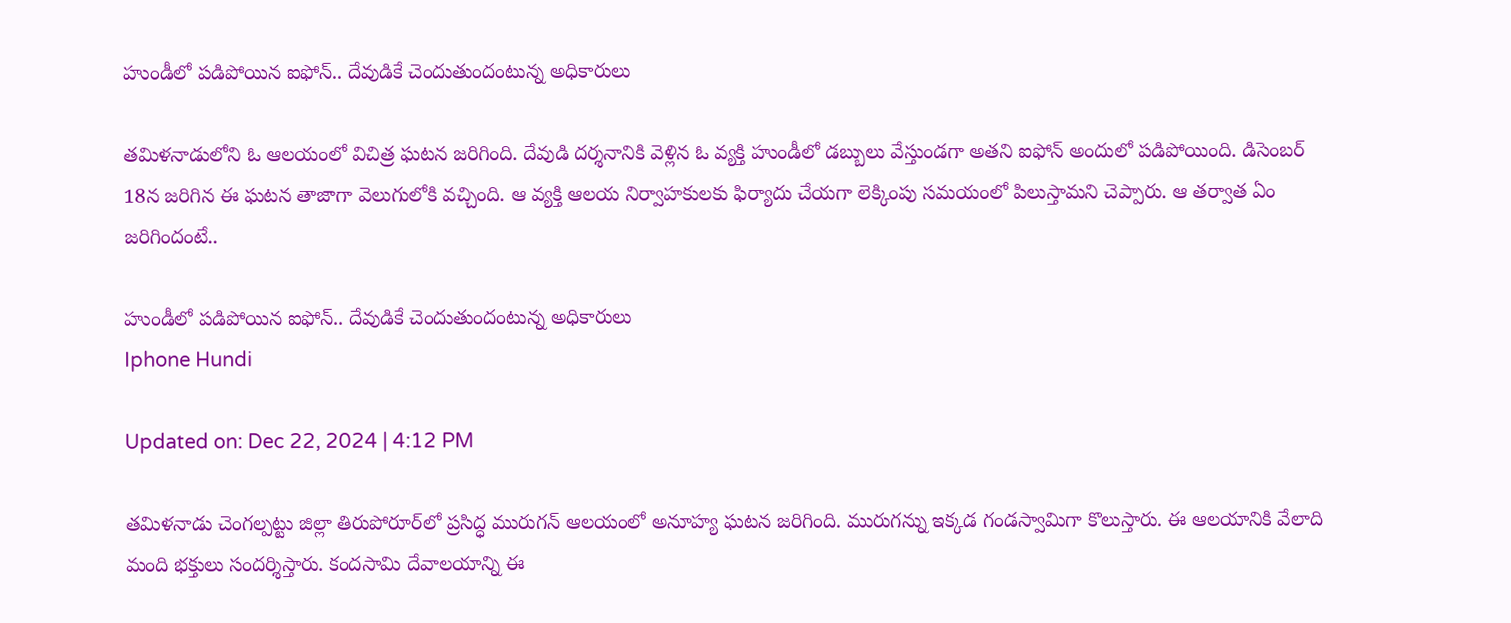హుండీలో పడిపోయిన ఐఫోన్.. దేవుడికే చెందుతుందంటున్న అధికారులు

తమిళనాడులోని ఓ ఆలయంలో విచిత్ర ఘటన జరిగింది. దేవుడి దర్శనానికి వెళ్లిన ఓ వ్యక్తి హుండీలో డబ్బులు వేస్తుండగా అతని ఐఫోన్ అందులో పడిపోయింది. డిసెంబర్ 18న జరిగిన ఈ ఘటన తాజాగా వెలుగులోకి వచ్చింది. ఆ వ్యక్తి ఆలయ నిర్వాహకులకు ఫిర్యాదు చేయగా లెక్కింపు సమయంలో పిలుస్తామని చెప్పారు. ఆ తర్వాత ఏం జరిగిందంటే..

హుండీలో పడిపోయిన ఐఫోన్.. దేవుడికే చెందుతుందంటున్న అధికారులు
Iphone Hundi

Updated on: Dec 22, 2024 | 4:12 PM

తమిళనాడు చెంగల్పట్టు జిల్లా తిరుపోరూర్‌లో ప్రసిద్ధ మురుగన్ ఆలయంలో అనూహ్య ఘటన జరిగింది. మురుగన్ను ఇక్కడ గండస్వామిగా కొలుస్తారు. ఈ ఆలయానికి వేలాది మంది భక్తులు సందర్శిస్తారు. కందసామి దేవాలయాన్ని ఈ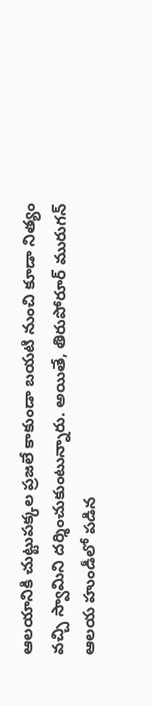ఆలయానికి చుట్టుపక్కల ప్రజలే కాకుండా బయటి నుంచి కూడా నిత్యం వచ్చి స్వామిని దర్శించుకుంటున్నారు. అయితే, తిరుపోరూర్ మురుగన్ ఆలయ హుండీలో పడిన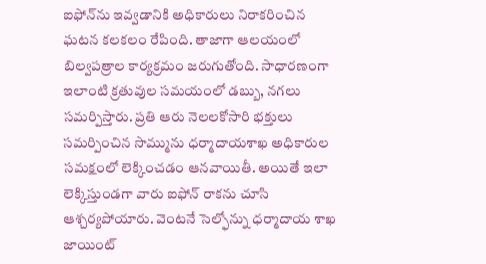ఐఫోన్‌ను ఇవ్వడానికి అధికారులు నిరాకరించిన ఘటన కలకలం రేపింది. తాజాగా ఆలయంలో బిల్వపత్రాల కార్యక్రమం జరుగుతోంది. సాధారణంగా ఇలాంటి క్రతువుల సమయంలో డబ్బు, నగలు సమర్పిస్తారు. ప్రతి ఆరు నెలలకోసారి భక్తులు సమర్పించిన సొమ్మును ధర్మాదాయశాఖ అధికారుల సమక్షంలో లెక్కించడం ఆనవాయితీ. అయితే ఇలా లెక్కిస్తుండగా వారు ఐఫోన్ రాకను చూసి ఆశ్చర్యపోయారు. వెంటనే సెల్ఫోన్ను ధర్మాదాయ శాఖ జాయింట్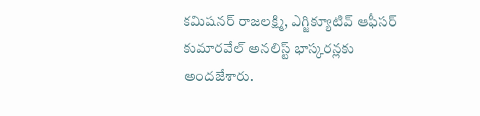కమిషనర్ రాజలక్ష్మి, ఎగ్జిక్యూటివ్ ఆఫీసర్ కుమారవేల్ అనలిస్ట్ భాస్కరన్లకు అందజేశారు.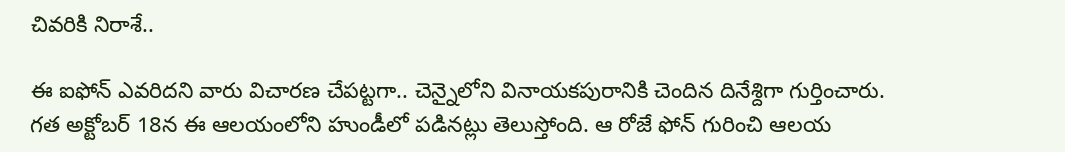చివరికి నిరాశే..

ఈ ఐఫోన్ ఎవరిదని వారు విచారణ చేపట్టగా.. చెన్నైలోని వినాయకపురానికి చెందిన దినేశ్దిగా గుర్తించారు. గత అక్టోబర్‌ 18న ఈ ఆలయంలోని హుండీలో పడినట్లు తెలుస్తోంది. ఆ రోజే ఫోన్ గురించి ఆలయ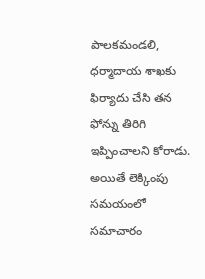పాలకమండలి, ధర్మాదాయ శాఖకు ఫిర్యాదు చేసి తన ఫోన్ను తిరిగి ఇప్పించాలని కోరాడు. అయితే లెక్కింపు సమయంలో సమాచారం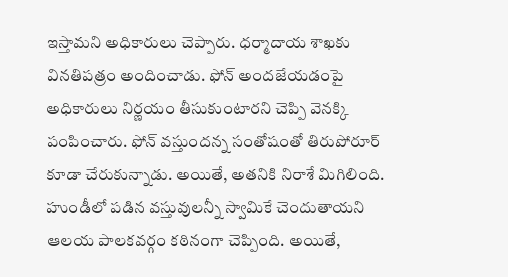ఇస్తామని అధికారులు చెప్పారు. ధర్మాదాయ శాఖకు వినతిపత్రం అందించాడు. ఫోన్ అందజేయడంపై అధికారులు నిర్ణయం తీసుకుంటారని చెప్పి వెనక్కి పంపించారు. ఫోన్ వస్తుందన్న సంతోషంతో తిరుపోరూర్ కూడా చేరుకున్నాడు. అయితే, అతనికి నిరాశే మిగిలింది. హుండీలో పడిన వస్తువులన్నీ స్వామికే చెందుతాయని ఆలయ పాలకవర్గం కఠినంగా చెప్పింది. అయితే,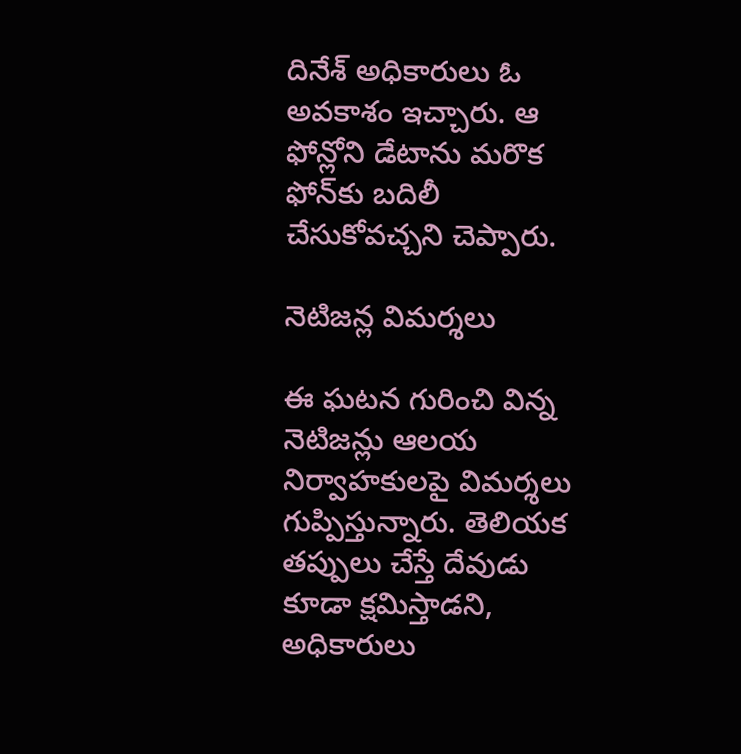దినేశ్ అధికారులు ఓ అవకాశం ఇచ్చారు. ఆ ఫోన్లోని డేటాను మరొక ఫోన్‌కు బదిలీ చేసుకోవచ్చని చెప్పారు.

నెటిజన్ల విమర్శలు

ఈ ఘటన గురించి విన్న నెటిజన్లు ఆలయ నిర్వాహకులపై విమర్శలు గుప్పిస్తున్నారు. తెలియక తప్పులు చేస్తే దేవుడు కూడా క్షమిస్తాడని, అధికారులు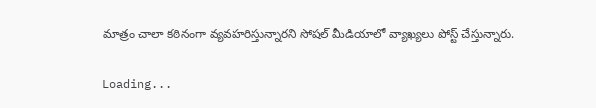మాత్రం చాలా కఠినంగా వ్యవహరిస్తున్నారని సోషల్ మీడియాలో వ్యాఖ్యలు పోస్ట్ చేస్తున్నారు.

Loading...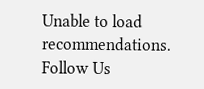Unable to load recommendations.
Follow Us